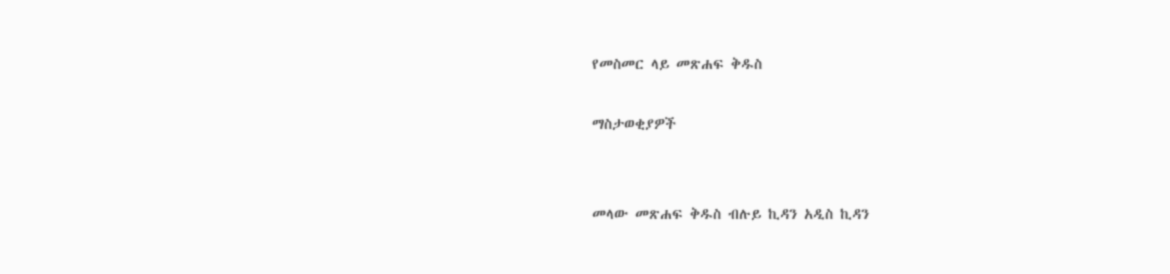የመስመር ላይ መጽሐፍ ቅዱስ

ማስታወቂያዎች


መላው መጽሐፍ ቅዱስ ብሉይ ኪዳን አዲስ ኪዳን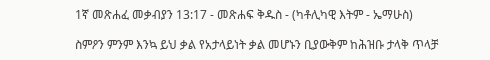1ኛ መጽሐፈ መቃብያን 13:17 - መጽሐፍ ቅዱስ - (ካቶሊካዊ እትም - ኤማሁስ)

ስምዖን ምንም እንኳ ይህ ቃል የአታላይነት ቃል መሆኑን ቢያውቅም ከሕዝቡ ታላቅ ጥላቻ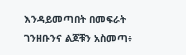እንዳይመጣበት በመፍራት ገንዘቡንና ልጆቹን አስመጣ፥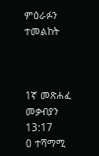ምዕራፉን ተመልከት



1ኛ መጽሐፈ መቃብያን 13:17
0 ተሻማሚ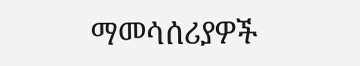ማመሳሰሪያዎች